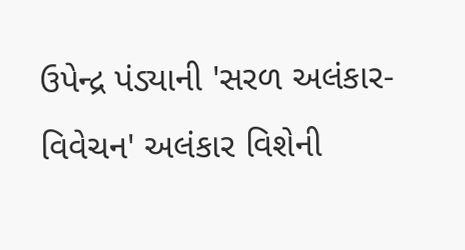ઉપેન્દ્ર પંડ્યાની 'સરળ અલંકાર-વિવેચન' અલંકાર વિશેની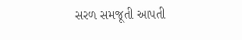સરળ સમજૂતી આપતી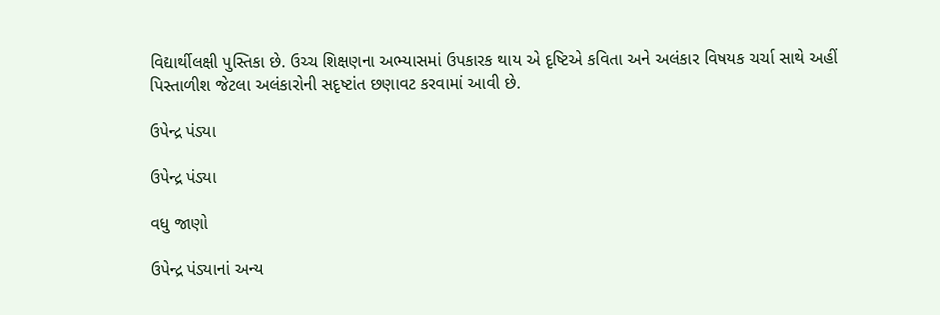વિદ્યાર્થીલક્ષી પુસ્તિકા છે. ઉચ્ચ શિક્ષણના અભ્યાસમાં ઉપકારક થાય એ દૃષ્ટિએ કવિતા અને અલંકાર વિષયક ચર્ચા સાથે અહીં પિસ્તાળીશ જેટલા અલંકારોની સદૃષ્ટાંત છણાવટ કરવામાં આવી છે.

ઉપેન્દ્ર પંડ્યા

ઉપેન્દ્ર પંડ્યા

વધુ જાણો

ઉપેન્દ્ર પંડ્યાનાં અન્ય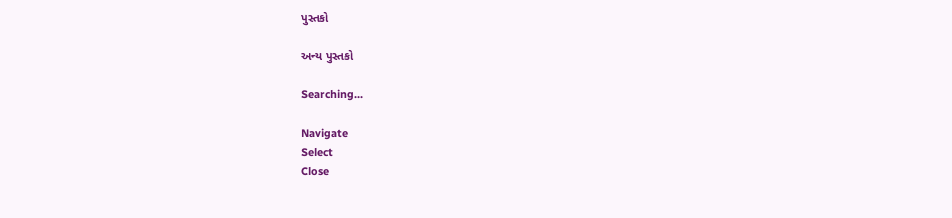પુસ્તકો

અન્ય પુસ્તકો

Searching...

Navigate
Select
Close